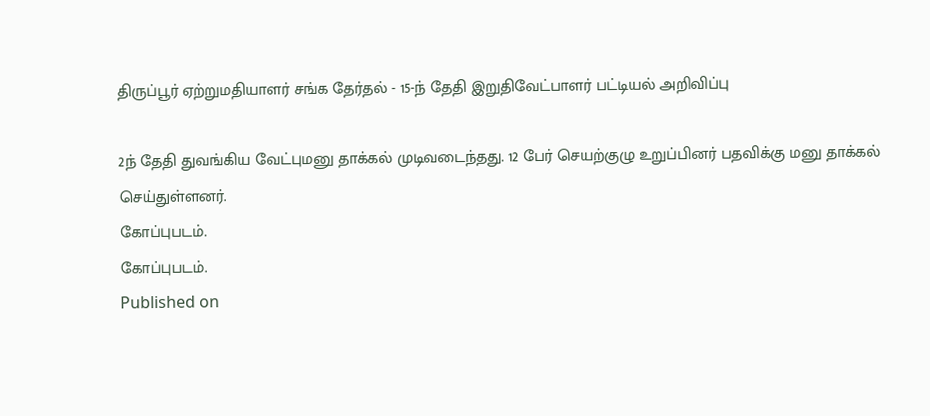திருப்பூர் ஏற்றுமதியாளர் சங்க தேர்தல் - 15-ந் தேதி இறுதிவேட்பாளர் பட்டியல் அறிவிப்பு

2ந் தேதி துவங்கிய வேட்புமனு தாக்கல் முடிவடைந்தது. 12 பேர் செயற்குழு உறுப்பினர் பதவிக்கு மனு தாக்கல் செய்துள்ளனர்.
கோப்புபடம்.
கோப்புபடம்.
Published on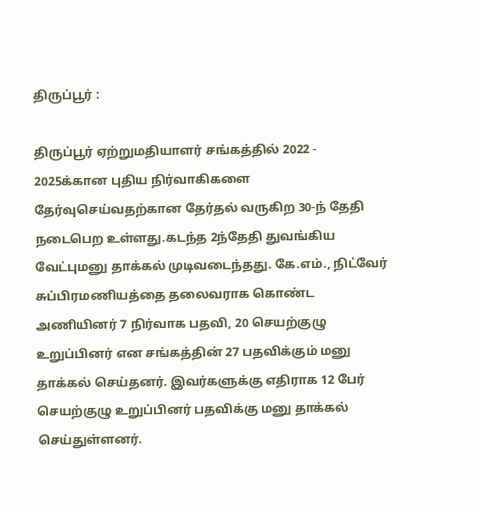திருப்பூர் :

திருப்பூர் ஏற்றுமதியாளர் சங்கத்தில் 2022 - 2025க்கான புதிய நிர்வாகிகளை தேர்வுசெய்வதற்கான தேர்தல் வருகிற 30-ந் தேதி நடைபெற உள்ளது.கடந்த 2ந்தேதி துவங்கிய வேட்புமனு தாக்கல் முடிவடைந்தது. கே.எம்., நிட்வேர் சுப்பிரமணியத்தை தலைவராக கொண்ட அணியினர் 7 நிர்வாக பதவி, 20 செயற்குழு உறுப்பினர் என சங்கத்தின் 27 பதவிக்கும் மனு தாக்கல் செய்தனர். இவர்களுக்கு எதிராக 12 பேர் செயற்குழு உறுப்பினர் பதவிக்கு மனு தாக்கல் செய்துள்ளனர்.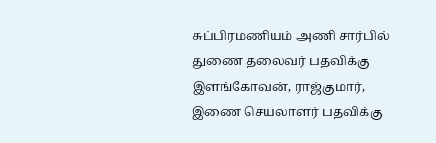சுப்பிரமணியம் அணி சார்பில் துணை தலைவர் பதவிக்கு இளங்கோவன், ராஜ்குமார், இணை செயலாளர் பதவிக்கு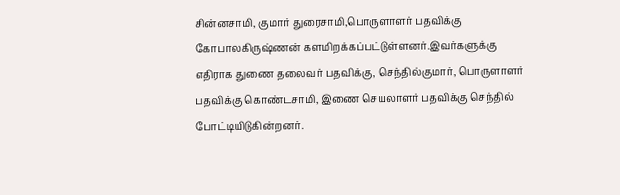சின்னசாமி, குமார் துரைசாமி,பொருளாளர் பதவிக்கு கோபாலகிருஷ்ணன் களமிறக்கப்பட்டுள்ளனர்.இவர்களுக்கு எதிராக துணை தலைவர் பதவிக்கு, செந்தில்குமார், பொருளாளர் பதவிக்கு கொண்டசாமி, இணை செயலாளர் பதவிக்கு செந்தில் போட்டியிடுகின்றனர்.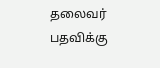தலைவர் பதவிக்கு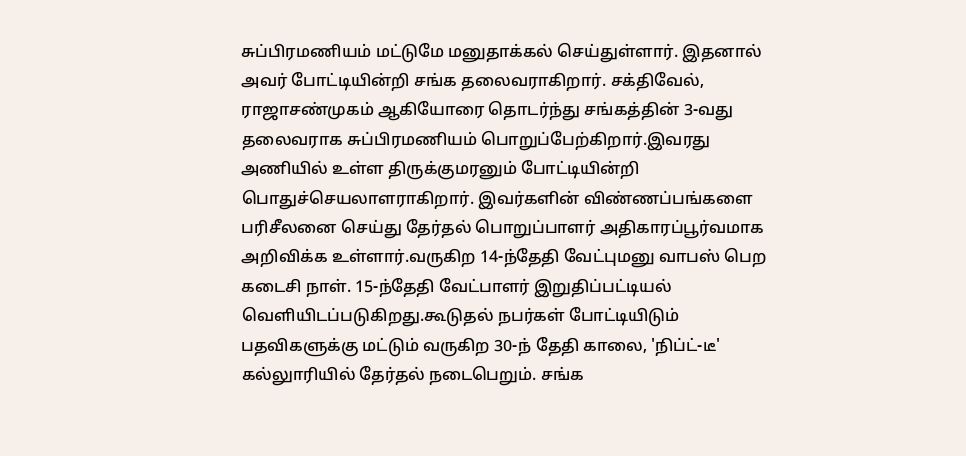சுப்பிரமணியம் மட்டுமே மனுதாக்கல் செய்துள்ளார். இதனால் அவர் போட்டியின்றி சங்க தலைவராகிறார். சக்திவேல், ராஜாசண்முகம் ஆகியோரை தொடர்ந்து சங்கத்தின் 3-வது தலைவராக சுப்பிரமணியம் பொறுப்பேற்கிறார்.இவரது அணியில் உள்ள திருக்குமரனும் போட்டியின்றி பொதுச்செயலாளராகிறார். இவர்களின் விண்ணப்பங்களை பரிசீலனை செய்து தேர்தல் பொறுப்பாளர் அதிகாரப்பூர்வமாக அறிவிக்க உள்ளார்.வருகிற 14-ந்தேதி வேட்புமனு வாபஸ் பெற கடைசி நாள். 15-ந்தேதி வேட்பாளர் இறுதிப்பட்டியல் வெளியிடப்படுகிறது.கூடுதல் நபர்கள் போட்டியிடும் பதவிகளுக்கு மட்டும் வருகிற 30-ந் தேதி காலை, 'நிப்ட்-டீ' கல்லுாரியில் தேர்தல் நடைபெறும். சங்க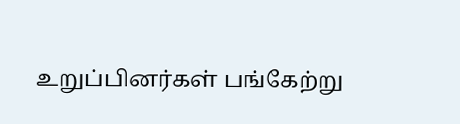உறுப்பினர்கள் பங்கேற்று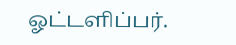ஓட்டளிப்பர்.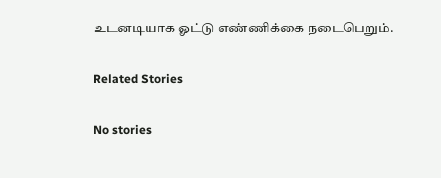உடனடியாக ஓட்டு எண்ணிக்கை நடைபெறும்.

Related Stories

No stories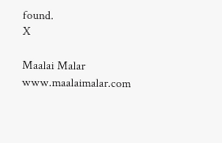found.
X

Maalai Malar
www.maalaimalar.com